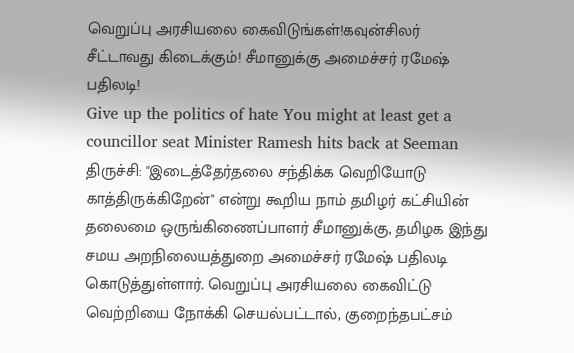வெறுப்பு அரசியலை கைவிடுங்கள்!கவுன்சிலர் சீட்டாவது கிடைக்கும்! சீமானுக்கு அமைச்சர் ரமேஷ் பதிலடி!
Give up the politics of hate You might at least get a councillor seat Minister Ramesh hits back at Seeman
திருச்சி: "இடைத்தேர்தலை சந்திக்க வெறியோடு காத்திருக்கிறேன்" என்று கூறிய நாம் தமிழர் கட்சியின் தலைமை ஒருங்கிணைப்பாளர் சீமானுக்கு, தமிழக இந்து சமய அறநிலையத்துறை அமைச்சர் ரமேஷ் பதிலடி கொடுத்துள்ளார். வெறுப்பு அரசியலை கைவிட்டு வெற்றியை நோக்கி செயல்பட்டால், குறைந்தபட்சம்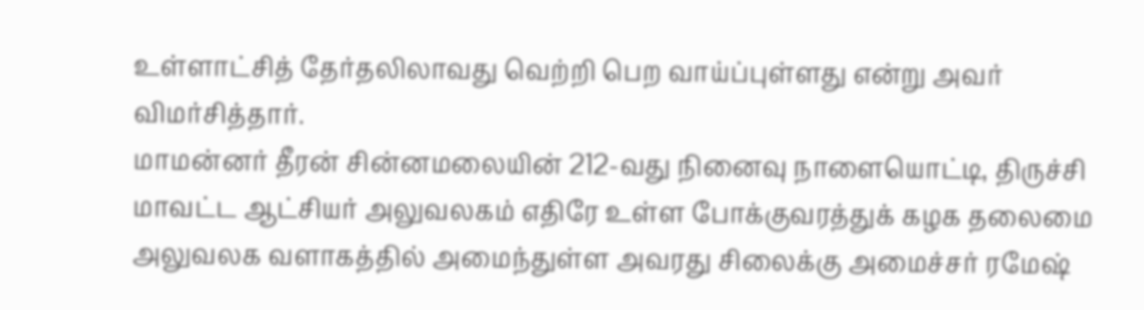உள்ளாட்சித் தேர்தலிலாவது வெற்றி பெற வாய்ப்புள்ளது என்று அவர் விமர்சித்தார்.
மாமன்னர் தீரன் சின்னமலையின் 212-வது நினைவு நாளையொட்டி, திருச்சி மாவட்ட ஆட்சியர் அலுவலகம் எதிரே உள்ள போக்குவரத்துக் கழக தலைமை அலுவலக வளாகத்தில் அமைந்துள்ள அவரது சிலைக்கு அமைச்சர் ரமேஷ்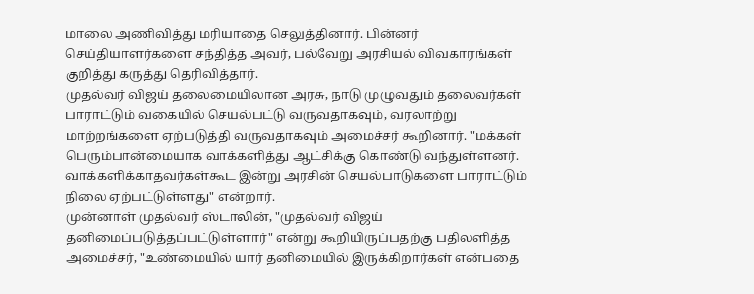மாலை அணிவித்து மரியாதை செலுத்தினார். பின்னர் செய்தியாளர்களை சந்தித்த அவர், பல்வேறு அரசியல் விவகாரங்கள் குறித்து கருத்து தெரிவித்தார்.
முதல்வர் விஜய் தலைமையிலான அரசு, நாடு முழுவதும் தலைவர்கள் பாராட்டும் வகையில் செயல்பட்டு வருவதாகவும், வரலாற்று மாற்றங்களை ஏற்படுத்தி வருவதாகவும் அமைச்சர் கூறினார். "மக்கள் பெரும்பான்மையாக வாக்களித்து ஆட்சிக்கு கொண்டு வந்துள்ளனர். வாக்களிக்காதவர்கள்கூட இன்று அரசின் செயல்பாடுகளை பாராட்டும் நிலை ஏற்பட்டுள்ளது" என்றார்.
முன்னாள் முதல்வர் ஸ்டாலின், "முதல்வர் விஜய் தனிமைப்படுத்தப்பட்டுள்ளார்" என்று கூறியிருப்பதற்கு பதிலளித்த அமைச்சர், "உண்மையில் யார் தனிமையில் இருக்கிறார்கள் என்பதை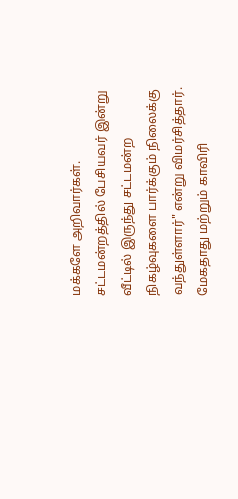மக்களே அறிவார்கள். சட்டமன்றத்தில் பேசியவர் இன்று வீட்டில் இருந்து சட்டமன்ற நிகழ்வுகளை பார்க்கும் நிலைக்கு வந்துள்ளார்" என்று விமர்சித்தார்.
மேகதாது மற்றும் காவிரி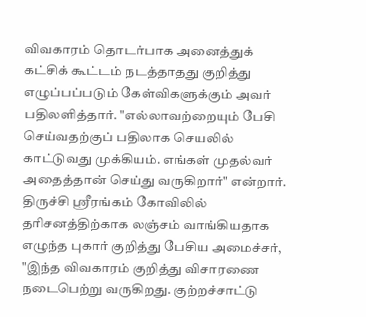விவகாரம் தொடர்பாக அனைத்துக் கட்சிக் கூட்டம் நடத்தாதது குறித்து எழுப்பப்படும் கேள்விகளுக்கும் அவர் பதிலளித்தார். "எல்லாவற்றையும் பேசி செய்வதற்குப் பதிலாக செயலில் காட்டுவது முக்கியம். எங்கள் முதல்வர் அதைத்தான் செய்து வருகிறார்" என்றார்.
திருச்சி ஸ்ரீரங்கம் கோவிலில் தரிசனத்திற்காக லஞ்சம் வாங்கியதாக எழுந்த புகார் குறித்து பேசிய அமைச்சர், "இந்த விவகாரம் குறித்து விசாரணை நடைபெற்று வருகிறது. குற்றச்சாட்டு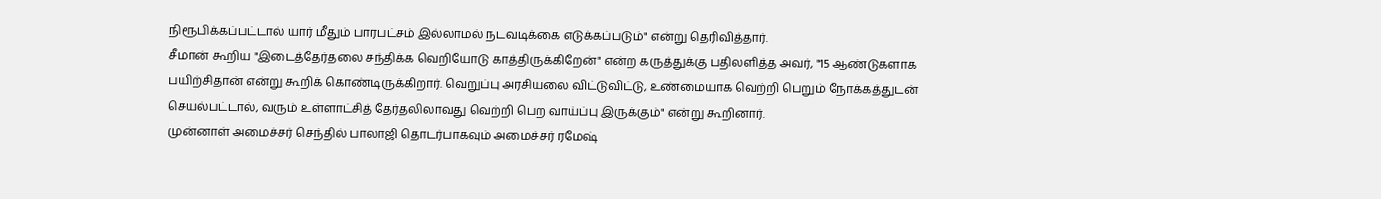நிரூபிக்கப்பட்டால் யார் மீதும் பாரபட்சம் இல்லாமல் நடவடிக்கை எடுக்கப்படும்" என்று தெரிவித்தார்.
சீமான் கூறிய "இடைத்தேர்தலை சந்திக்க வெறியோடு காத்திருக்கிறேன்" என்ற கருத்துக்கு பதிலளித்த அவர், "15 ஆண்டுகளாக பயிற்சிதான் என்று கூறிக் கொண்டிருக்கிறார். வெறுப்பு அரசியலை விட்டுவிட்டு, உண்மையாக வெற்றி பெறும் நோக்கத்துடன் செயல்பட்டால், வரும் உள்ளாட்சித் தேர்தலிலாவது வெற்றி பெற வாய்ப்பு இருக்கும்" என்று கூறினார்.
முன்னாள் அமைச்சர் செந்தில் பாலாஜி தொடர்பாகவும் அமைச்சர் ரமேஷ்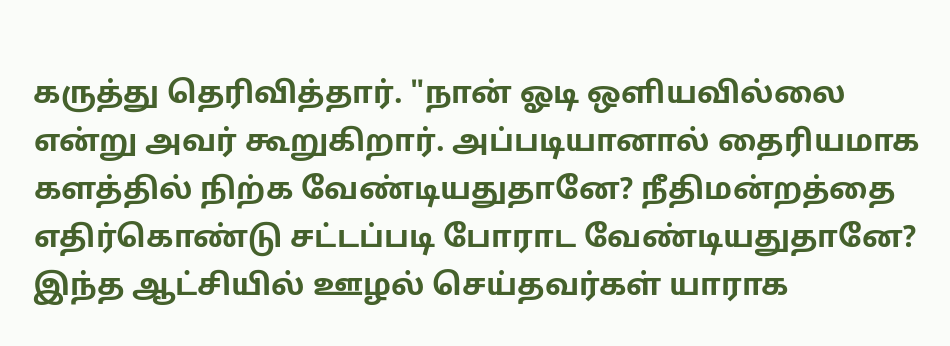கருத்து தெரிவித்தார். "நான் ஓடி ஒளியவில்லை என்று அவர் கூறுகிறார். அப்படியானால் தைரியமாக களத்தில் நிற்க வேண்டியதுதானே? நீதிமன்றத்தை எதிர்கொண்டு சட்டப்படி போராட வேண்டியதுதானே? இந்த ஆட்சியில் ஊழல் செய்தவர்கள் யாராக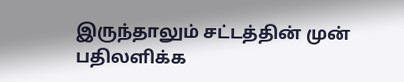இருந்தாலும் சட்டத்தின் முன் பதிலளிக்க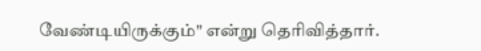வேண்டியிருக்கும்" என்று தெரிவித்தார்.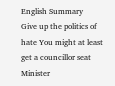English Summary
Give up the politics of hate You might at least get a councillor seat Minister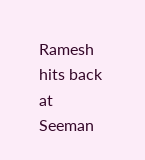Ramesh hits back at Seeman